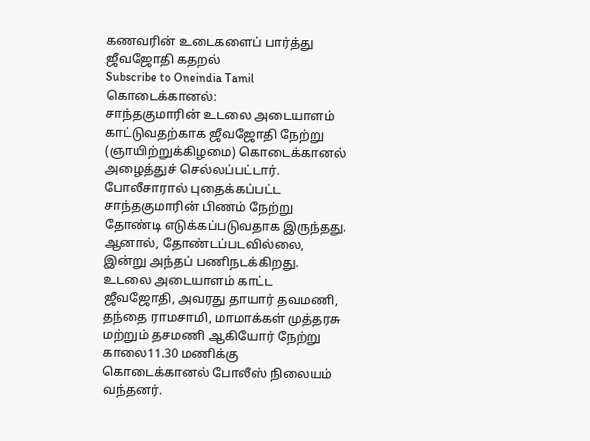கணவரின் உடைகளைப் பார்த்து ஜீவஜோதி கதறல்
Subscribe to Oneindia Tamil
கொடைக்கானல்:
சாந்தகுமாரின் உடலை அடையாளம் காட்டுவதற்காக ஜீவஜோதி நேற்று (ஞாயிற்றுக்கிழமை) கொடைக்கானல் அழைத்துச் செல்லப்பட்டார்.
போலீசாரால் புதைக்கப்பட்ட சாந்தகுமாரின் பிணம் நேற்று தோண்டி எடுக்கப்படுவதாக இருந்தது. ஆனால், தோண்டப்படவில்லை, இன்று அந்தப் பணிநடக்கிறது.
உடலை அடையாளம் காட்ட ஜீவஜோதி, அவரது தாயார் தவமணி, தந்தை ராமசாமி, மாமாக்கள் முத்தரசு மற்றும் தசமணி ஆகியோர் நேற்று காலை11.30 மணிக்கு கொடைக்கானல் போலீஸ் நிலையம் வந்தனர்.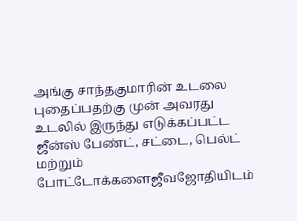அங்கு சாந்தகுமாரின் உடலை புதைப்பதற்கு முன் அவரது உடலில் இருந்து எடுக்கப்பட்ட ஜீன்ஸ் பேண்ட், சட்டை, பெல்ட் மற்றும் போட்டோக்களைஜீவஜோதியிடம்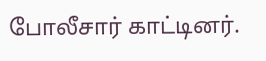போலீசார் காட்டினர்.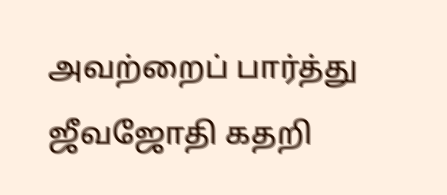அவற்றைப் பார்த்து ஜீவஜோதி கதறி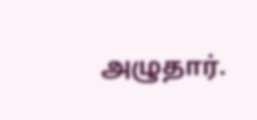அழுதார்.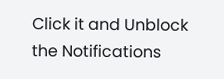Click it and Unblock the Notifications